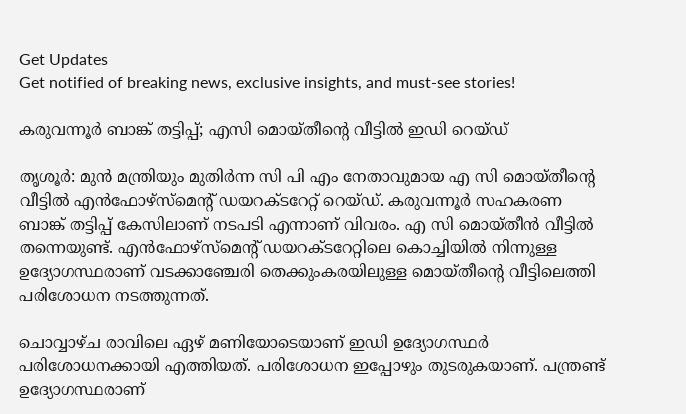Get Updates
Get notified of breaking news, exclusive insights, and must-see stories!

കരുവന്നൂര്‍ ബാങ്ക് തട്ടിപ്പ്; എസി മൊയ്തീന്റെ വീട്ടില്‍ ഇഡി റെയ്ഡ്

തൃശൂര്‍: മുന്‍ മന്ത്രിയും മുതിര്‍ന്ന സി പി എം നേതാവുമായ എ സി മൊയ്തീന്റെ വീട്ടില്‍ എന്‍ഫോഴ്‌സ്‌മെന്റ് ഡയറക്ടറേറ്റ് റെയ്ഡ്. കരുവന്നൂര്‍ സഹകരണ ബാങ്ക് തട്ടിപ്പ് കേസിലാണ് നടപടി എന്നാണ് വിവരം. എ സി മൊയ്തീന്‍ വീട്ടില്‍ തന്നെയുണ്ട്. എന്‍ഫോഴ്‌സ്‌മെന്റ് ഡയറക്ടറേറ്റിലെ കൊച്ചിയില്‍ നിന്നുള്ള ഉദ്യോഗസ്ഥരാണ് വടക്കാഞ്ചേരി തെക്കുംകരയിലുള്ള മൊയ്തീന്റെ വീട്ടിലെത്തി പരിശോധന നടത്തുന്നത്.

ചൊവ്വാഴ്ച രാവിലെ ഏഴ് മണിയോടെയാണ് ഇഡി ഉദ്യോഗസ്ഥര്‍ പരിശോധനക്കായി എത്തിയത്. പരിശോധന ഇപ്പോഴും തുടരുകയാണ്. പന്ത്രണ്ട് ഉദ്യോഗസ്ഥരാണ്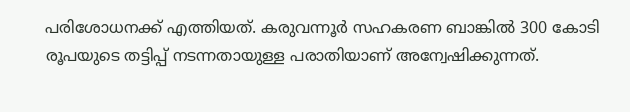പരിശോധനക്ക് എത്തിയത്. കരുവന്നൂര്‍ സഹകരണ ബാങ്കില്‍ 300 കോടി രൂപയുടെ തട്ടിപ്പ് നടന്നതായുള്ള പരാതിയാണ് അന്വേഷിക്കുന്നത്.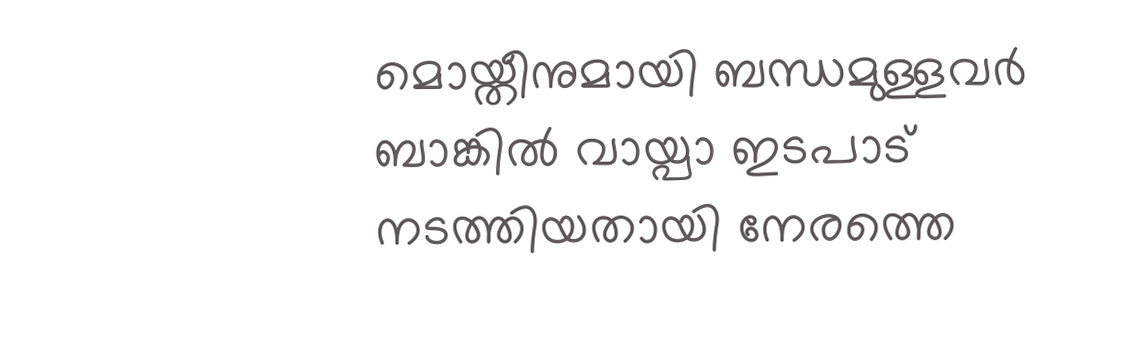മൊയ്തീനുമായി ബന്ധമുള്ളവര്‍ ബാങ്കില്‍ വായ്പാ ഇടപാട് നടത്തിയതായി നേരത്തെ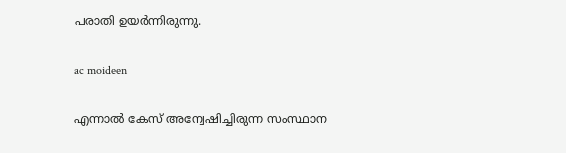പരാതി ഉയര്‍ന്നിരുന്നു.

ac moideen

എന്നാല്‍ കേസ് അന്വേഷിച്ചിരുന്ന സംസ്ഥാന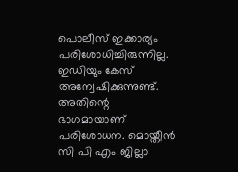പൊലീസ് ഇക്കാര്യം പരിശോധിച്ചിരുന്നില്ല. ഇഡിയും കേസ് അന്വേഷിക്കുന്നുണ്ട്. അതിന്റെ ഭാഗമായാണ് പരിശോധന. മൊയ്തീന്‍ സി പി എം ജില്ലാ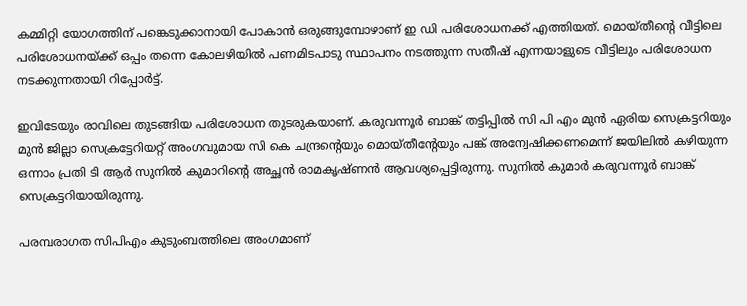കമ്മിറ്റി യോഗത്തിന് പങ്കെടുക്കാനായി പോകാന്‍ ഒരുങ്ങുമ്പോഴാണ് ഇ ഡി പരിശോധനക്ക് എത്തിയത്. മൊയ്തീന്റെ വീട്ടിലെ പരിശോധനയ്ക്ക് ഒപ്പം തന്നെ കോലഴിയില്‍ പണമിടപാടു സ്ഥാപനം നടത്തുന്ന സതീഷ് എന്നയാളുടെ വീട്ടിലും പരിശോധന നടക്കുന്നതായി റിപ്പോര്‍ട്ട്.

ഇവിടേയും രാവിലെ തുടങ്ങിയ പരിശോധന തുടരുകയാണ്. കരുവന്നൂര്‍ ബാങ്ക് തട്ടിപ്പില്‍ സി പി എം മുന്‍ ഏരിയ സെക്രട്ടറിയും മുന്‍ ജില്ലാ സെക്രട്ടേറിയറ്റ് അംഗവുമായ സി കെ ചന്ദ്രന്റെയും മൊയ്തീന്റേയും പങ്ക് അന്വേഷിക്കണമെന്ന് ജയിലില്‍ കഴിയുന്ന ഒന്നാം പ്രതി ടി ആര്‍ സുനില്‍ കുമാറിന്റെ അച്ഛന്‍ രാമകൃഷ്ണന്‍ ആവശ്യപ്പെട്ടിരുന്നു. സുനില്‍ കുമാര്‍ കരുവന്നൂര്‍ ബാങ്ക് സെക്രട്ടറിയായിരുന്നു.

പരമ്പരാഗത സിപിഎം കുടുംബത്തിലെ അംഗമാണ്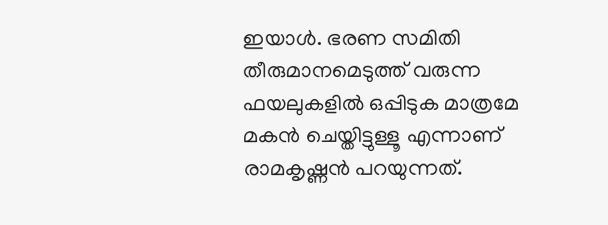ഇയാള്‍. ഭരണ സമിതി തീരുമാനമെടുത്ത് വരുന്ന ഫയലുകളില്‍ ഒപ്പിടുക മാത്രമേ മകന്‍ ചെയ്തിട്ടുള്ളൂ എന്നാണ് രാമകൃഷ്ണന്‍ പറയുന്നത്.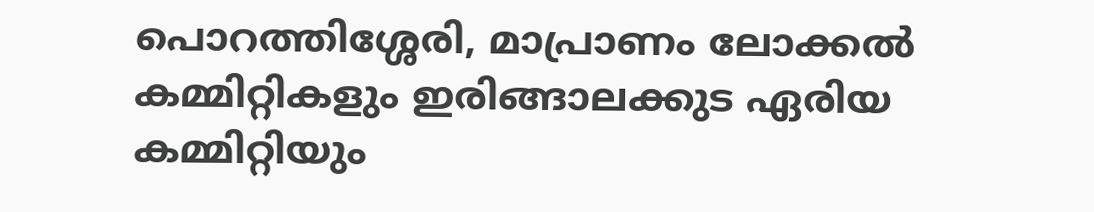പൊറത്തിശ്ശേരി, മാപ്രാണം ലോക്കല്‍ കമ്മിറ്റികളും ഇരിങ്ങാലക്കുട ഏരിയ കമ്മിറ്റിയും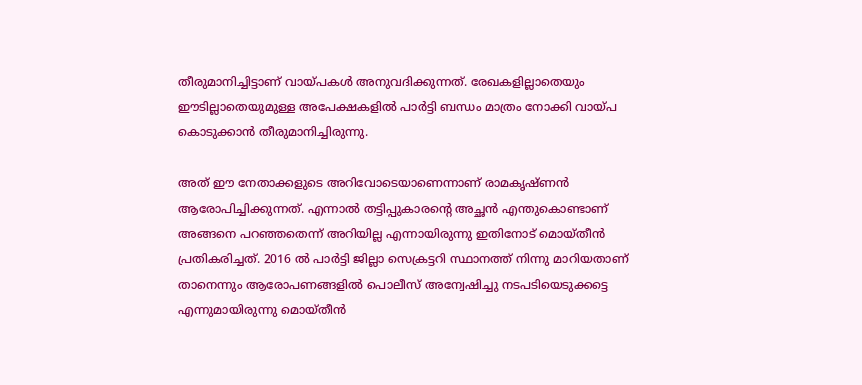തീരുമാനിച്ചിട്ടാണ് വായ്പകള്‍ അനുവദിക്കുന്നത്. രേഖകളില്ലാതെയും ഈടില്ലാതെയുമുള്ള അപേക്ഷകളില്‍ പാര്‍ട്ടി ബന്ധം മാത്രം നോക്കി വായ്പ കൊടുക്കാന്‍ തീരുമാനിച്ചിരുന്നു.

അത് ഈ നേതാക്കളുടെ അറിവോടെയാണെന്നാണ് രാമകൃഷ്ണന്‍ ആരോപിച്ചിക്കുന്നത്. എന്നാല്‍ തട്ടിപ്പുകാരന്റെ അച്ഛന്‍ എന്തുകൊണ്ടാണ് അങ്ങനെ പറഞ്ഞതെന്ന് അറിയില്ല എന്നായിരുന്നു ഇതിനോട് മൊയ്തീന്‍ പ്രതികരിച്ചത്. 2016 ല്‍ പാര്‍ട്ടി ജില്ലാ സെക്രട്ടറി സ്ഥാനത്ത് നിന്നു മാറിയതാണ് താനെന്നും ആരോപണങ്ങളില്‍ പൊലീസ് അന്വേഷിച്ചു നടപടിയെടുക്കട്ടെ എന്നുമായിരുന്നു മൊയ്തീന്‍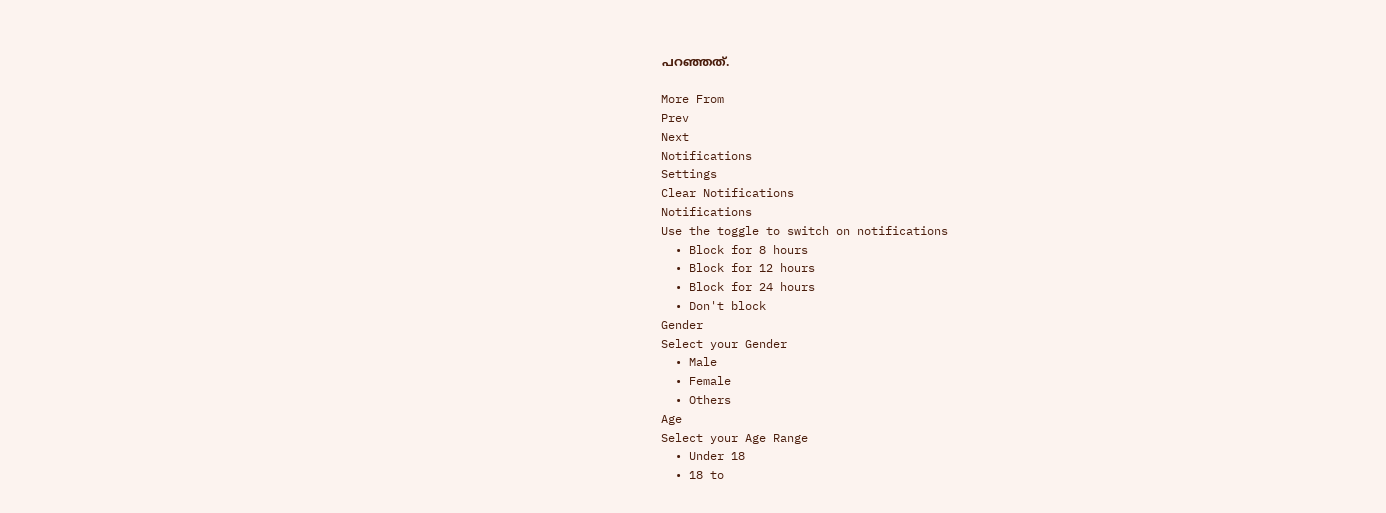പറഞ്ഞത്.

More From
Prev
Next
Notifications
Settings
Clear Notifications
Notifications
Use the toggle to switch on notifications
  • Block for 8 hours
  • Block for 12 hours
  • Block for 24 hours
  • Don't block
Gender
Select your Gender
  • Male
  • Female
  • Others
Age
Select your Age Range
  • Under 18
  • 18 to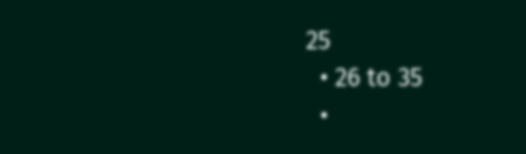25
  • 26 to 35
  •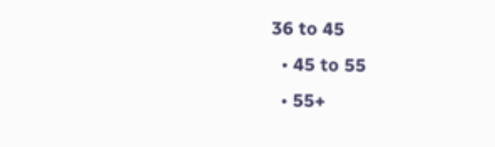36 to 45
  • 45 to 55
  • 55+